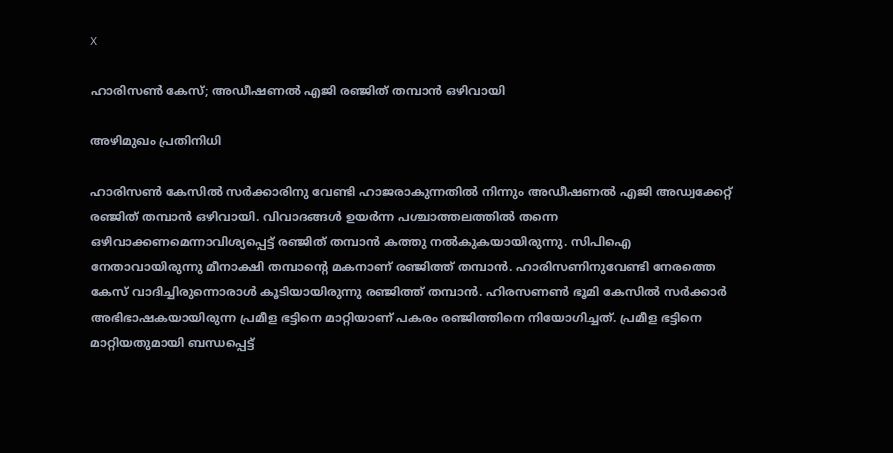X

ഹാരിസണ്‍ കേസ്; അഡീഷണല്‍ എജി രഞ്ജിത് തമ്പാന്‍ ഒഴിവായി

അഴിമുഖം പ്രതിനിധി

ഹാരിസണ്‍ കേസില്‍ സര്‍ക്കാരിനു വേണ്ടി ഹാജരാകുന്നതില്‍ നിന്നും അഡീഷണല്‍ എജി അഡ്വക്കേറ്റ് രഞ്ജിത് തമ്പാന്‍ ഒഴിവായി. വിവാദങ്ങള്‍ ഉയര്‍ന്ന പശ്ചാത്തലത്തില്‍ തന്നെ ഒഴിവാക്കണമെന്നാവിശ്യപ്പെട്ട് രഞ്ജിത് തമ്പാന്‍ കത്തു നല്‍കുകയായിരുന്നു. സിപിഐ നേതാവായിരുന്നു മീനാക്ഷി തമ്പാന്റെ മകനാണ് രഞ്ജിത്ത് തമ്പാന്‍. ഹാരിസണിനുവേണ്ടി നേരത്തെ കേസ് വാദിച്ചിരുന്നൊരാള്‍ കൂടിയായിരുന്നു രഞ്ജിത്ത് തമ്പാന്‍. ഹിരസണണ്‍ ഭൂമി കേസില്‍ സര്‍ക്കാര്‍ അഭിഭാഷകയായിരുന്ന പ്രമീള ഭട്ടിനെ മാറ്റിയാണ് പകരം രഞ്ജിത്തിനെ നിയോഗിച്ചത്. പ്രമീള ഭട്ടിനെ മാറ്റിയതുമായി ബന്ധപ്പെട്ട്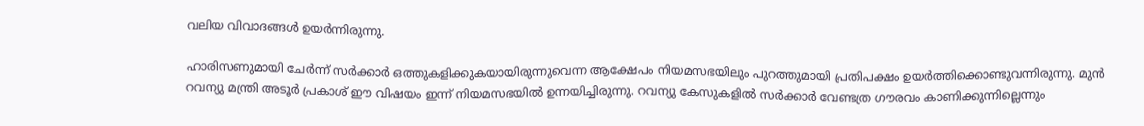വലിയ വിവാദങ്ങള്‍ ഉയര്‍ന്നിരുന്നു.

ഹാരിസണുമായി ചേര്‍ന്ന് സര്‍ക്കാര്‍ ഒത്തുകളിക്കുകയായിരുന്നുവെന്ന ആക്ഷേപം നിയമസഭയിലും പുറത്തുമായി പ്രതിപക്ഷം ഉയര്‍ത്തിക്കൊണ്ടുവന്നിരുന്നു. മുന്‍ റവന്യു മന്ത്രി അടൂര്‍ പ്രകാശ് ഈ വിഷയം ഇന്ന് നിയമസഭയില്‍ ഉന്നയിച്ചിരുന്നു. റവന്യു കേസുകളില്‍ സര്‍ക്കാര്‍ വേണ്ടത്ര ഗൗരവം കാണിക്കുന്നില്ലെന്നും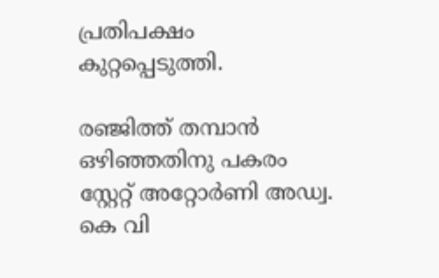പ്രതിപക്ഷം കുറ്റപ്പെടുത്തി.

രഞ്ജിത്ത് തമ്പാന്‍ ഒഴിഞ്ഞതിനു പകരം സ്റ്റേറ്റ് അറ്റോര്‍ണി അഡ്വ. കെ വി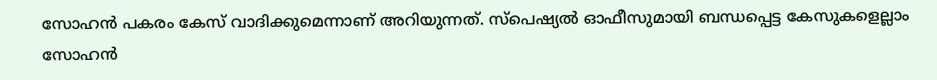സോഹന്‍ പകരം കേസ് വാദിക്കുമെന്നാണ് അറിയുന്നത്. സ്‌പെഷ്യല്‍ ഓഫീസുമായി ബന്ധപ്പെട്ട കേസുകളെല്ലാം സോഹന്‍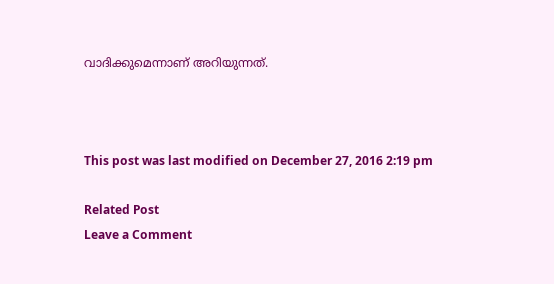വാദിക്കുമെന്നാണ് അറിയുന്നത്.



This post was last modified on December 27, 2016 2:19 pm

Related Post
Leave a Comment